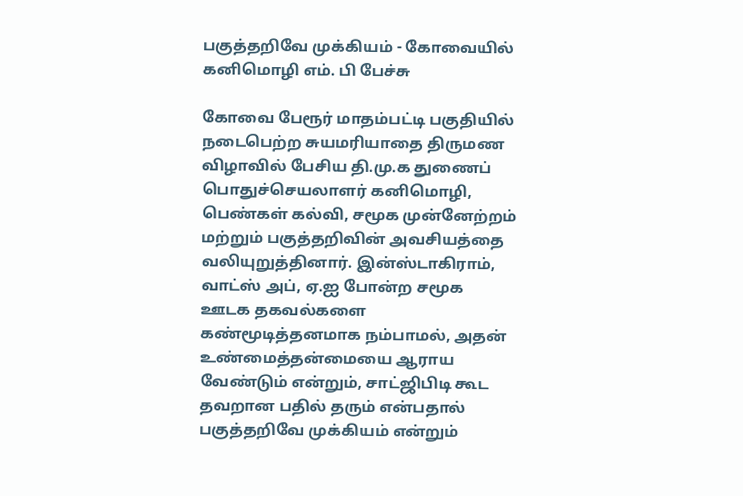பகுத்தறிவே முக்கியம் - கோவையில் கனிமொழி எம். பி பேச்சு

கோவை பேரூர் மாதம்பட்டி பகுதியில் நடைபெற்ற சுயமரியாதை திருமண விழாவில் பேசிய தி.மு.க துணைப் பொதுச்செயலாளர் கனிமொழி, பெண்கள் கல்வி, சமூக முன்னேற்றம் மற்றும் பகுத்தறிவின் அவசியத்தை வலியுறுத்தினார். இன்ஸ்டாகிராம், வாட்ஸ் அப், ஏ.ஐ போன்ற சமூக ஊடக தகவல்களை கண்மூடித்தனமாக நம்பாமல், அதன் உண்மைத்தன்மையை ஆராய வேண்டும் என்றும், சாட்ஜிபிடி கூட தவறான பதில் தரும் என்பதால் பகுத்தறிவே முக்கியம் என்றும்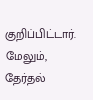குறிப்பிட்டார். மேலும், தேர்தல்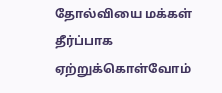தோல்வியை மக்கள் தீர்ப்பாக ஏற்றுக்கொள்வோம்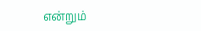என்றும்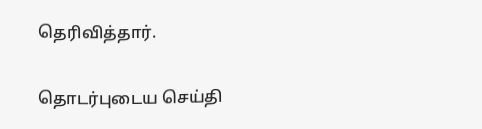தெரிவித்தார்.

தொடர்புடைய செய்தி